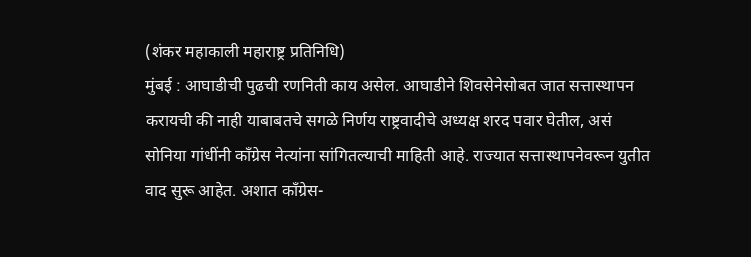(शंकर महाकाली महाराष्ट्र प्रतिनिधि)
मुंबई : आघाडीची पुढची रणनिती काय असेल. आघाडीने शिवसेनेसोबत जात सत्तास्थापन करायची की नाही याबाबतचे सगळे निर्णय राष्ट्रवादीचे अध्यक्ष शरद पवार घेतील, असं सोनिया गांधींनी काँग्रेस नेत्यांना सांगितल्याची माहिती आहे. राज्यात सत्तास्थापनेवरून युतीत वाद सुरू आहेत. अशात काँग्रेस-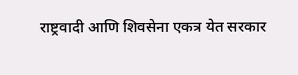राष्ट्रवादी आणि शिवसेना एकत्र येत सरकार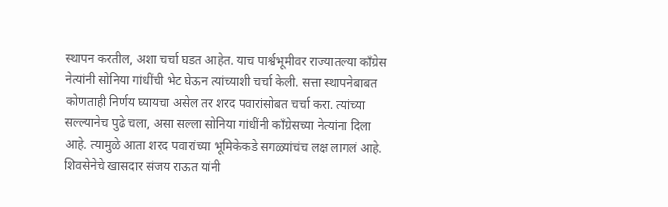स्थापन करतील, अशा चर्चा घडत आहेत. याच पार्श्वभूमीवर राज्यातल्या काँग्रेस नेत्यांनी सोनिया गांधींची भेट घेऊन त्यांच्याशी चर्चा केली. सत्ता स्थापनेबाबत कोणताही निर्णय घ्यायचा असेल तर शरद पवारांसोबत चर्चा करा. त्यांच्या सल्ल्यानेच पुढे चला, असा सल्ला सोनिया गांधींनी काँग्रेसच्या नेत्यांना दिला आहे. त्यामुळे आता शरद पवारांच्या भूमिकेकडे सगळ्यांचंच लक्ष लागलं आहे. शिवसेनेचे खासदार संजय राऊत यांनी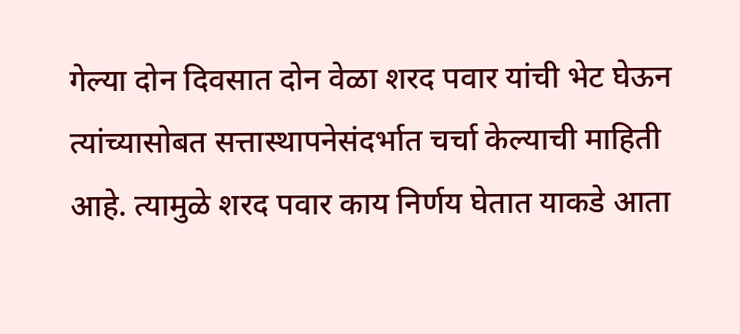गेल्या दोन दिवसात दोन वेळा शरद पवार यांची भेट घेऊन त्यांच्यासोबत सत्तास्थापनेसंदर्भात चर्चा केल्याची माहिती आहे. त्यामुळे शरद पवार काय निर्णय घेतात याकडे आता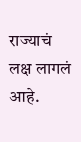राज्याचं लक्ष लागलं आहे.